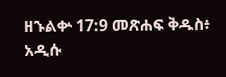ዘኁልቍ 17:9 መጽሐፍ ቅዱስ፥ አዲሱ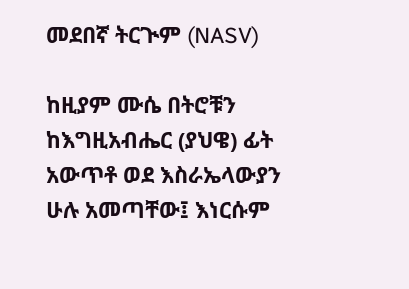መደበኛ ትርጒም (NASV)

ከዚያም ሙሴ በትሮቹን ከእግዚአብሔር (ያህዌ) ፊት አውጥቶ ወደ እስራኤላውያን ሁሉ አመጣቸው፤ እነርሱም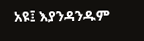አዩ፤ እያንዳንዱም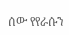ሰው የየራሱን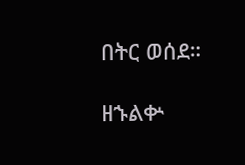በትር ወሰደ።

ዘኁልቍ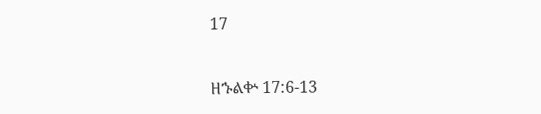17

ዘኁልቍ 17:6-13